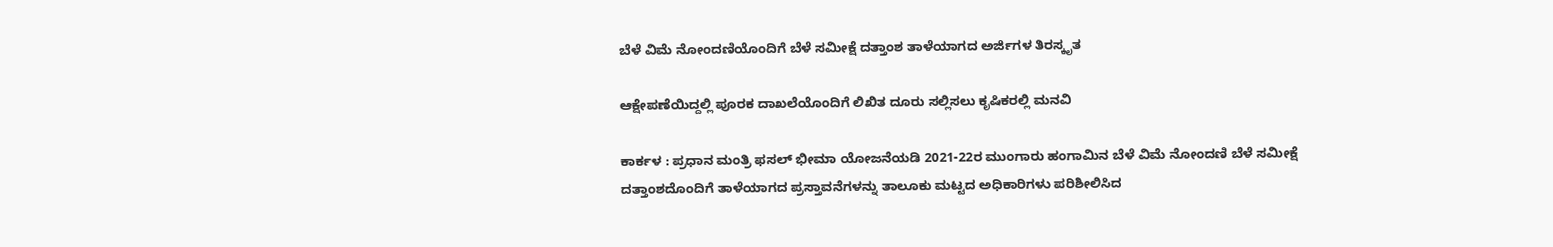ಬೆಳೆ ವಿಮೆ ನೋಂದಣಿಯೊಂದಿಗೆ ಬೆಳೆ ಸಮೀಕ್ಷೆ ದತ್ತಾಂಶ ತಾಳೆಯಾಗದ ಅರ್ಜಿಗಳ ತಿರಸ್ಕೃತ

ಆಕ್ಷೇಪಣೆಯಿದ್ದಲ್ಲಿ ಪೂರಕ ದಾಖಲೆಯೊಂದಿಗೆ ಲಿಖಿತ ದೂರು ಸಲ್ಲಿಸಲು ಕೃಷಿಕರಲ್ಲಿ ಮನವಿ

ಕಾರ್ಕಳ : ಪ್ರಧಾನ ಮಂತ್ರಿ ಫಸಲ್ ಭೀಮಾ ಯೋಜನೆಯಡಿ 2021-22ರ ಮುಂಗಾರು ಹಂಗಾಮಿನ ಬೆಳೆ ವಿಮೆ ನೋಂದಣಿ ಬೆಳೆ ಸಮೀಕ್ಷೆ ದತ್ತಾಂಶದೊಂದಿಗೆ ತಾಳೆಯಾಗದ ಪ್ರಸ್ತಾವನೆಗಳನ್ನು ತಾಲೂಕು ಮಟ್ಟದ ಅಧಿಕಾರಿಗಳು ಪರಿಶೀಲಿಸಿದ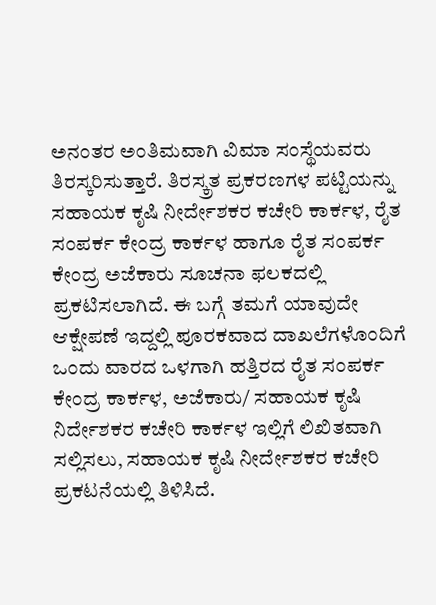ಅನಂತರ ಅಂತಿಮವಾಗಿ ವಿಮಾ ಸಂಸ್ಥೆಯವರು ತಿರಸ್ಕರಿಸುತ್ತಾರೆ. ತಿರಸ್ಕ್ರತ ಪ್ರಕರಣಗಳ ಪಟ್ಟಿಯನ್ನು ಸಹಾಯಕ ಕೃಷಿ ನೀರ್ದೇಶಕರ ಕಚೇರಿ ಕಾರ್ಕಳ, ರೈತ ಸಂಪರ್ಕ ಕೇಂದ್ರ ಕಾರ್ಕಳ ಹಾಗೂ ರೈತ ಸಂಪರ್ಕ ಕೇಂದ್ರ ಅಜೆಕಾರು ಸೂಚನಾ ಫಲಕದಲ್ಲಿ ಪ್ರಕಟಿಸಲಾಗಿದೆ. ಈ ಬಗ್ಗೆ ತಮಗೆ ಯಾವುದೇ ಆಕ್ಷೇಪಣೆ ಇದ್ದಲ್ಲಿ ಪೂರಕವಾದ ದಾಖಲೆಗಳೊಂದಿಗೆ ಒಂದು ವಾರದ ಒಳಗಾಗಿ ಹತ್ತಿರದ ರೈತ ಸಂಪರ್ಕ ಕೇಂದ್ರ ಕಾರ್ಕಳ, ಅಜೆಕಾರು/ ಸಹಾಯಕ ಕೃಷಿ ನಿರ್ದೇಶಕರ ಕಚೇರಿ ಕಾರ್ಕಳ ಇಲ್ಲಿಗೆ ಲಿಖಿತವಾಗಿ ಸಲ್ಲಿಸಲು, ಸಹಾಯಕ ಕೃಷಿ ನೀರ್ದೇಶಕರ ಕಚೇರಿ ಪ್ರಕಟನೆಯಲ್ಲಿ ತಿಳಿಸಿದೆ.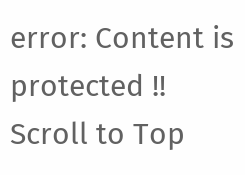error: Content is protected !!
Scroll to Top